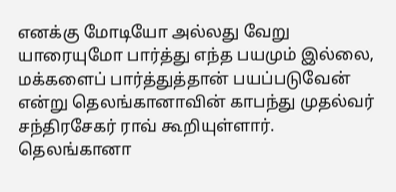எனக்கு மோடியோ அல்லது வேறு யாரையுமோ பார்த்து எந்த பயமும் இல்லை, மக்களைப் பார்த்துத்தான் பயப்படுவேன் என்று தெலங்கானாவின் காபந்து முதல்வர் சந்திரசேகர் ராவ் கூறியுள்ளார்.
தெலங்கானா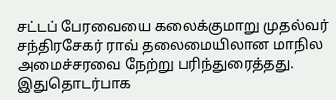சட்டப் பேரவையை கலைக்குமாறு முதல்வர் சந்திரசேகர் ராவ் தலைமையிலான மாநில அமைச்சரவை நேற்று பரிந்துரைத்தது. இதுதொடர்பாக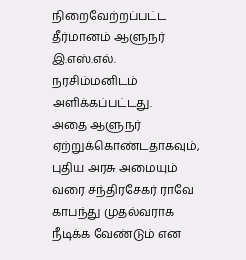நிறைவேற்றப்பட்ட தீர்மானம் ஆளுநர் இ.எஸ்.எல். நரசிம்மனிடம் அளிக்கப்பட்டது.
அதை ஆளுநர் ஏற்றுக்கொண்டதாகவும், புதிய அரசு அமையும் வரை சந்திரசேகர் ராவே காபந்து முதல்வராக நீடிக்க வேண்டும் என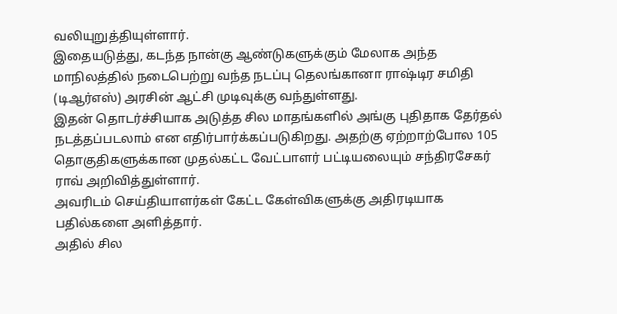வலியுறுத்தியுள்ளார்.
இதையடுத்து, கடந்த நான்கு ஆண்டுகளுக்கும் மேலாக அந்த மாநிலத்தில் நடைபெற்று வந்த நடப்பு தெலங்கானா ராஷ்டிர சமிதி (டிஆர்எஸ்) அரசின் ஆட்சி முடிவுக்கு வந்துள்ளது.
இதன் தொடர்ச்சியாக அடுத்த சில மாதங்களில் அங்கு புதிதாக தேர்தல் நடத்தப்படலாம் என எதிர்பார்க்கப்படுகிறது. அதற்கு ஏற்றாற்போல 105 தொகுதிகளுக்கான முதல்கட்ட வேட்பாளர் பட்டியலையும் சந்திரசேகர் ராவ் அறிவித்துள்ளார்.
அவரிடம் செய்தியாளர்கள் கேட்ட கேள்விகளுக்கு அதிரடியாக பதில்களை அளித்தார்.
அதில் சில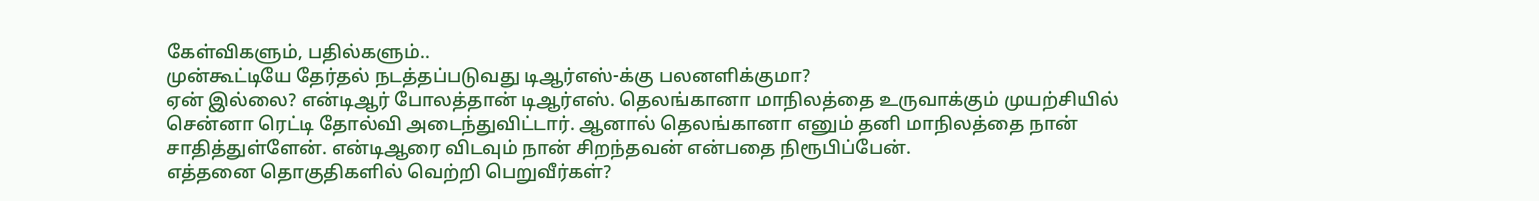கேள்விகளும், பதில்களும்..
முன்கூட்டியே தேர்தல் நடத்தப்படுவது டிஆர்எஸ்-க்கு பலனளிக்குமா?
ஏன் இல்லை? என்டிஆர் போலத்தான் டிஆர்எஸ். தெலங்கானா மாநிலத்தை உருவாக்கும் முயற்சியில் சென்னா ரெட்டி தோல்வி அடைந்துவிட்டார். ஆனால் தெலங்கானா எனும் தனி மாநிலத்தை நான் சாதித்துள்ளேன். என்டிஆரை விடவும் நான் சிறந்தவன் என்பதை நிரூபிப்பேன்.
எத்தனை தொகுதிகளில் வெற்றி பெறுவீர்கள்?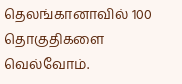தெலங்கானாவில் 100 தொகுதிகளை வெல்வோம்.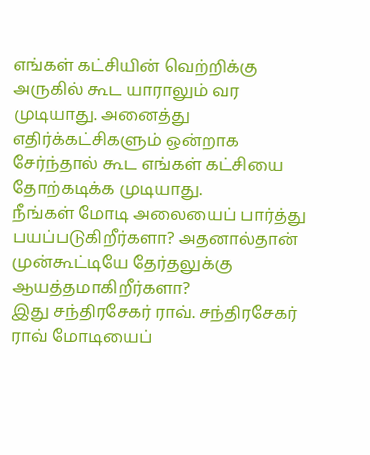எங்கள் கட்சியின் வெற்றிக்கு அருகில் கூட யாராலும் வர முடியாது. அனைத்து எதிர்க்கட்சிகளும் ஒன்றாக சேர்ந்தால் கூட எங்கள் கட்சியை தோற்கடிக்க முடியாது.
நீங்கள் மோடி அலையைப் பார்த்து பயப்படுகிறீர்களா? அதனால்தான் முன்கூட்டியே தேர்தலுக்கு ஆயத்தமாகிறீர்களா?
இது சந்திரசேகர் ராவ். சந்திரசேகர் ராவ் மோடியைப்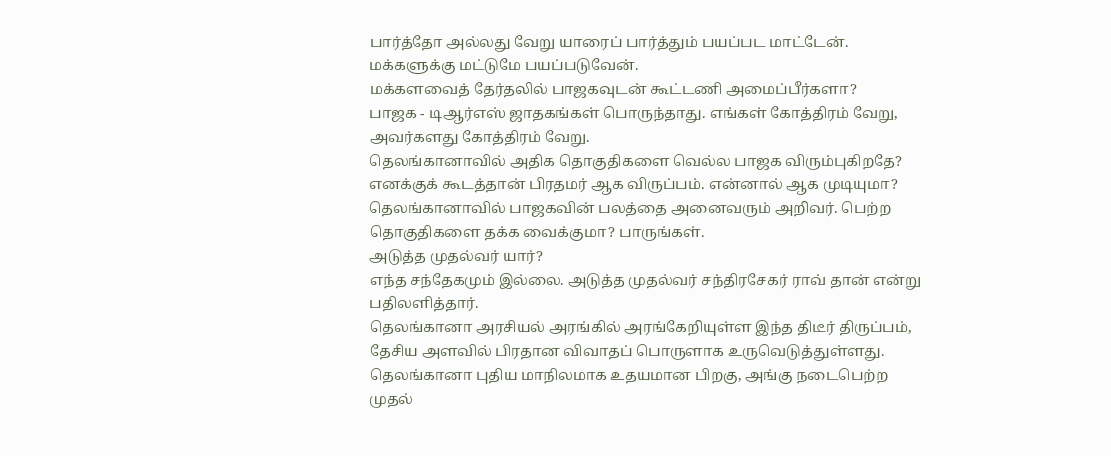பார்த்தோ அல்லது வேறு யாரைப் பார்த்தும் பயப்பட மாட்டேன். மக்களுக்கு மட்டுமே பயப்படுவேன்.
மக்களவைத் தேர்தலில் பாஜகவுடன் கூட்டணி அமைப்பீர்களா?
பாஜக - டிஆர்எஸ் ஜாதகங்கள் பொருந்தாது. எங்கள் கோத்திரம் வேறு, அவர்களது கோத்திரம் வேறு.
தெலங்கானாவில் அதிக தொகுதிகளை வெல்ல பாஜக விரும்புகிறதே?
எனக்குக் கூடத்தான் பிரதமர் ஆக விருப்பம். என்னால் ஆக முடியுமா? தெலங்கானாவில் பாஜகவின் பலத்தை அனைவரும் அறிவர். பெற்ற தொகுதிகளை தக்க வைக்குமா? பாருங்கள்.
அடுத்த முதல்வர் யார்?
எந்த சந்தேகமும் இல்லை. அடுத்த முதல்வர் சந்திரசேகர் ராவ் தான் என்று பதிலளித்தார்.
தெலங்கானா அரசியல் அரங்கில் அரங்கேறியுள்ள இந்த திடீர் திருப்பம், தேசிய அளவில் பிரதான விவாதப் பொருளாக உருவெடுத்துள்ளது.
தெலங்கானா புதிய மாநிலமாக உதயமான பிறகு, அங்கு நடைபெற்ற முதல்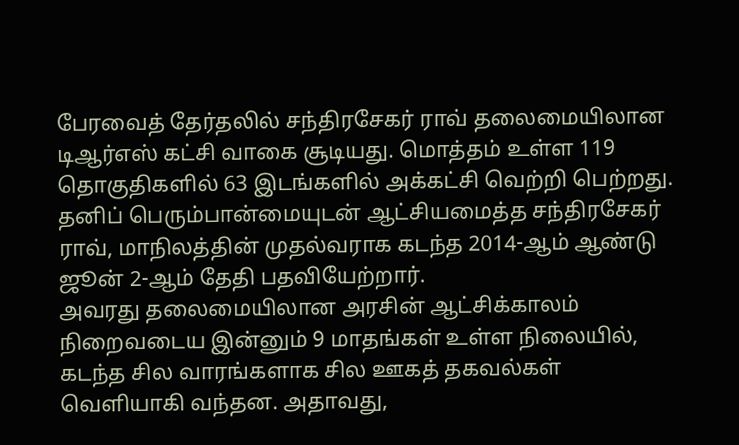பேரவைத் தேர்தலில் சந்திரசேகர் ராவ் தலைமையிலான டிஆர்எஸ் கட்சி வாகை சூடியது. மொத்தம் உள்ள 119 தொகுதிகளில் 63 இடங்களில் அக்கட்சி வெற்றி பெற்றது. தனிப் பெரும்பான்மையுடன் ஆட்சியமைத்த சந்திரசேகர் ராவ், மாநிலத்தின் முதல்வராக கடந்த 2014-ஆம் ஆண்டு ஜூன் 2-ஆம் தேதி பதவியேற்றார்.
அவரது தலைமையிலான அரசின் ஆட்சிக்காலம் நிறைவடைய இன்னும் 9 மாதங்கள் உள்ள நிலையில், கடந்த சில வாரங்களாக சில ஊகத் தகவல்கள் வெளியாகி வந்தன. அதாவது,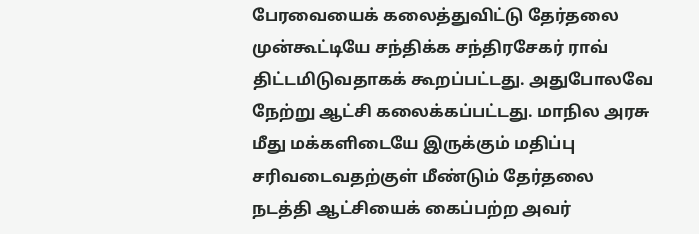பேரவையைக் கலைத்துவிட்டு தேர்தலை முன்கூட்டியே சந்திக்க சந்திரசேகர் ராவ் திட்டமிடுவதாகக் கூறப்பட்டது. அதுபோலவே நேற்று ஆட்சி கலைக்கப்பட்டது. மாநில அரசு மீது மக்களிடையே இருக்கும் மதிப்பு சரிவடைவதற்குள் மீண்டும் தேர்தலை நடத்தி ஆட்சியைக் கைப்பற்ற அவர்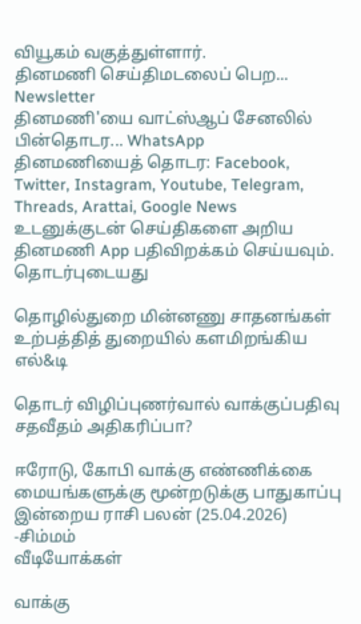வியூகம் வகுத்துள்ளார்.
தினமணி செய்திமடலைப் பெற... Newsletter
தினமணி'யை வாட்ஸ்ஆப் சேனலில் பின்தொடர... WhatsApp
தினமணியைத் தொடர: Facebook, Twitter, Instagram, Youtube, Telegram, Threads, Arattai, Google News
உடனுக்குடன் செய்திகளை அறிய தினமணி App பதிவிறக்கம் செய்யவும்.
தொடர்புடையது

தொழில்துறை மின்னணு சாதனங்கள் உற்பத்தித் துறையில் களமிறங்கிய எல்&டி

தொடர் விழிப்புணர்வால் வாக்குப்பதிவு சதவீதம் அதிகரிப்பா?

ஈரோடு, கோபி வாக்கு எண்ணிக்கை மையங்களுக்கு மூன்றடுக்கு பாதுகாப்பு
இன்றைய ராசி பலன் (25.04.2026) -சிம்மம்
வீடியோக்கள்

வாக்கு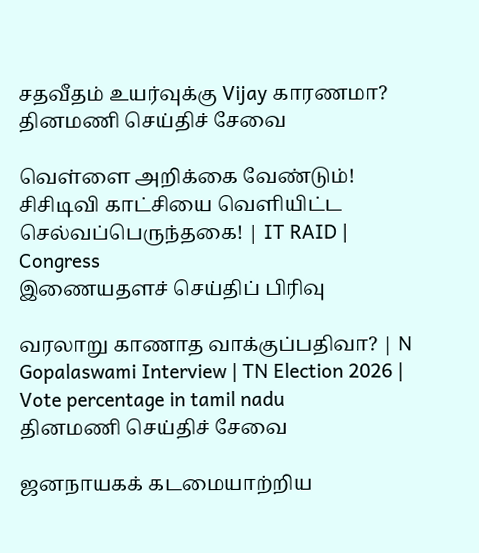சதவீதம் உயர்வுக்கு Vijay காரணமா?
தினமணி செய்திச் சேவை

வெள்ளை அறிக்கை வேண்டும்! சிசிடிவி காட்சியை வெளியிட்ட செல்வப்பெருந்தகை! | IT RAID | Congress
இணையதளச் செய்திப் பிரிவு

வரலாறு காணாத வாக்குப்பதிவா? | N Gopalaswami Interview | TN Election 2026 | Vote percentage in tamil nadu
தினமணி செய்திச் சேவை

ஜனநாயகக் கடமையாற்றிய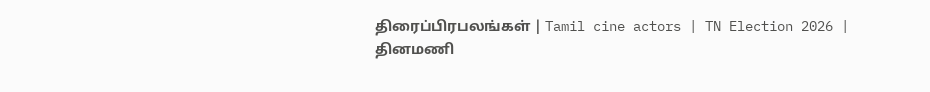திரைப்பிரபலங்கள் | Tamil cine actors | TN Election 2026 |
தினமணி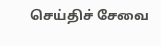செய்திச் சேவை